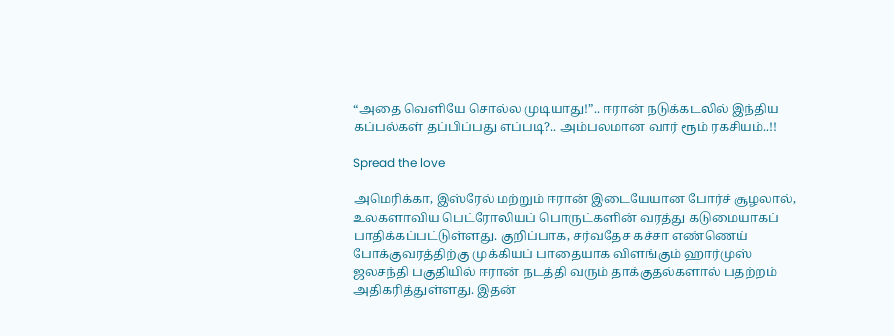“அதை வெளியே சொல்ல முடியாது!”.. ஈரான் நடுக்கடலில் இந்திய கப்பல்கள் தப்பிப்பது எப்படி?.. அம்பலமான வார் ரூம் ரகசியம்..!!

Spread the love

அமெரிக்கா, இஸ்ரேல் மற்றும் ஈரான் இடையேயான போர்ச் சூழலால், உலகளாவிய பெட்ரோலியப் பொருட்களின் வரத்து கடுமையாகப் பாதிக்கப்பட்டுள்ளது. குறிப்பாக, சர்வதேச கச்சா எண்ணெய் போக்குவரத்திற்கு முக்கியப் பாதையாக விளங்கும் ஹார்முஸ் ஜலசந்தி பகுதியில் ஈரான் நடத்தி வரும் தாக்குதல்களால் பதற்றம் அதிகரித்துள்ளது. இதன்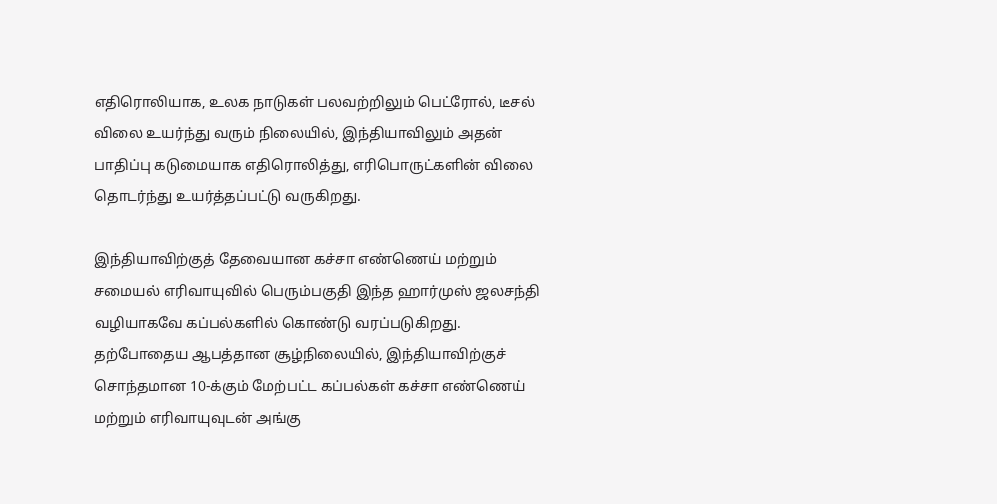எதிரொலியாக, உலக நாடுகள் பலவற்றிலும் பெட்ரோல், டீசல் விலை உயர்ந்து வரும் நிலையில், இந்தியாவிலும் அதன் பாதிப்பு கடுமையாக எதிரொலித்து, எரிபொருட்களின் விலை தொடர்ந்து உயர்த்தப்பட்டு வருகிறது.

இந்தியாவிற்குத் தேவையான கச்சா எண்ணெய் மற்றும் சமையல் எரிவாயுவில் பெரும்பகுதி இந்த ஹார்முஸ் ஜலசந்தி வழியாகவே கப்பல்களில் கொண்டு வரப்படுகிறது. தற்போதைய ஆபத்தான சூழ்நிலையில், இந்தியாவிற்குச் சொந்தமான 10-க்கும் மேற்பட்ட கப்பல்கள் கச்சா எண்ணெய் மற்றும் எரிவாயுவுடன் அங்கு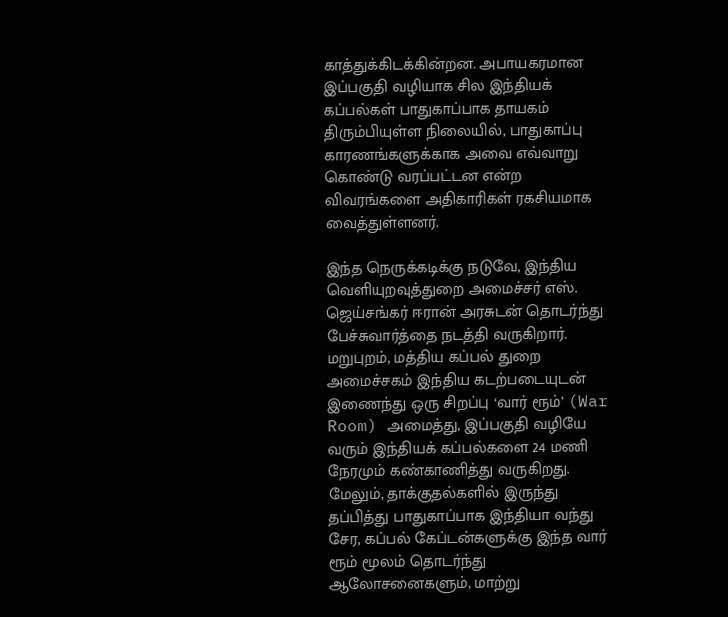காத்துக்கிடக்கின்றன. அபாயகரமான இப்பகுதி வழியாக சில இந்தியக் கப்பல்கள் பாதுகாப்பாக தாயகம் திரும்பியுள்ள நிலையில், பாதுகாப்பு காரணங்களுக்காக அவை எவ்வாறு கொண்டு வரப்பட்டன என்ற விவரங்களை அதிகாரிகள் ரகசியமாக வைத்துள்ளனர்.

இந்த நெருக்கடிக்கு நடுவே, இந்திய வெளியுறவுத்துறை அமைச்சர் எஸ். ஜெய்சங்கர் ஈரான் அரசுடன் தொடர்ந்து பேச்சுவார்த்தை நடத்தி வருகிறார். மறுபுறம், மத்திய கப்பல் துறை அமைச்சகம் இந்திய கடற்படையுடன் இணைந்து ஒரு சிறப்பு ‘வார் ரூம்’ (War Room) அமைத்து, இப்பகுதி வழியே வரும் இந்தியக் கப்பல்களை 24 மணி நேரமும் கண்காணித்து வருகிறது. மேலும், தாக்குதல்களில் இருந்து தப்பித்து பாதுகாப்பாக இந்தியா வந்து சேர, கப்பல் கேப்டன்களுக்கு இந்த வார் ரூம் மூலம் தொடர்ந்து ஆலோசனைகளும், மாற்று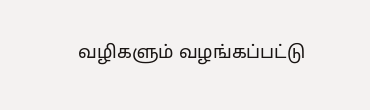வழிகளும் வழங்கப்பட்டு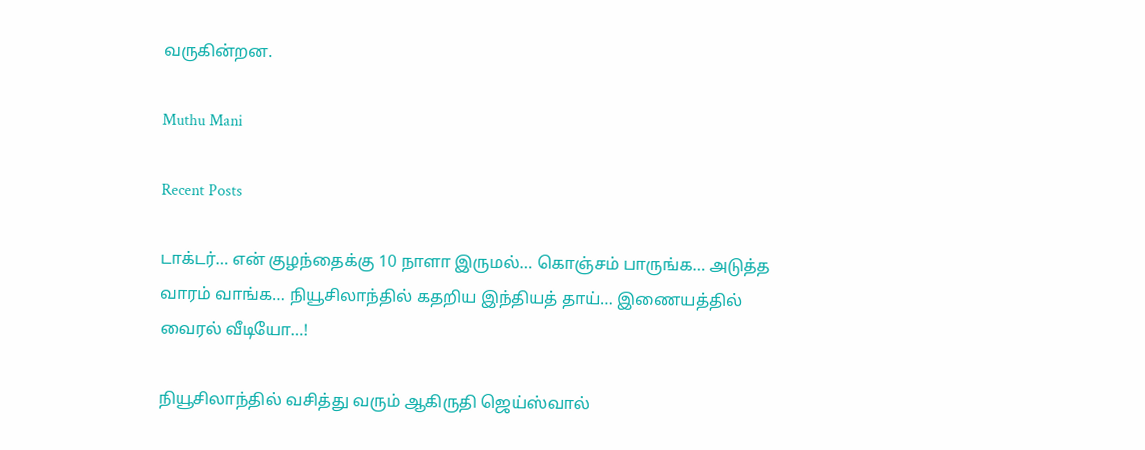வருகின்றன.

Muthu Mani

Recent Posts

டாக்டர்… என் குழந்தைக்கு 10 நாளா இருமல்… கொஞ்சம் பாருங்க… அடுத்த வாரம் வாங்க… நியூசிலாந்தில் கதறிய இந்தியத் தாய்… இணையத்தில் வைரல் வீடியோ…!

நியூசிலாந்தில் வசித்து வரும் ஆகிருதி ஜெய்ஸ்வால்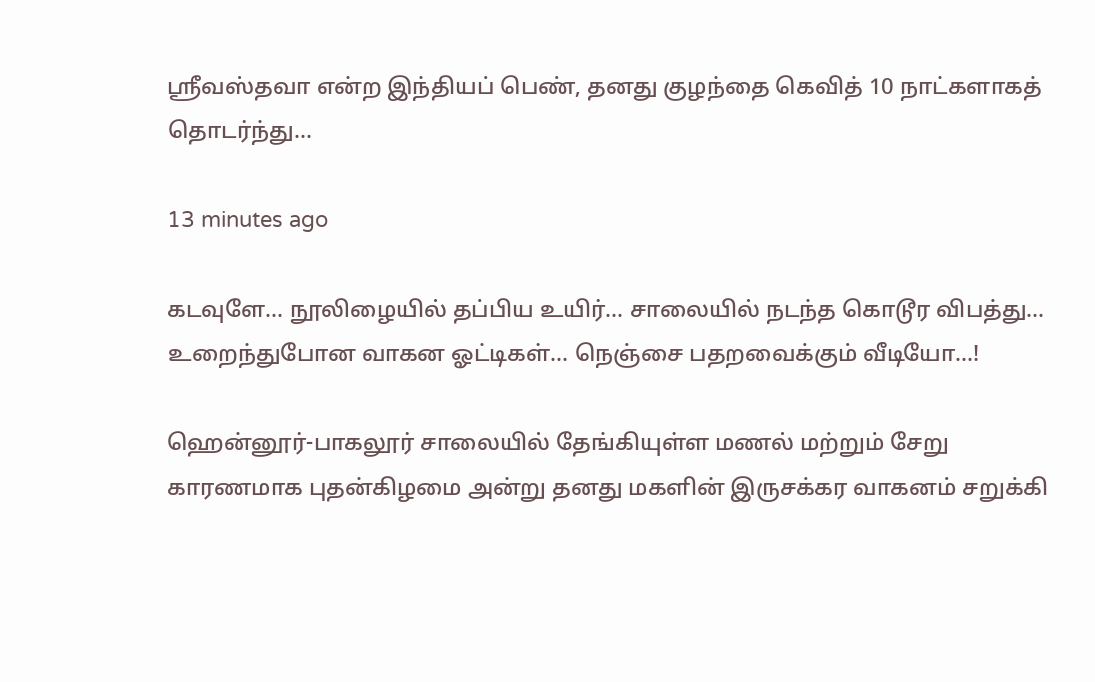ஸ்ரீவஸ்தவா என்ற இந்தியப் பெண், தனது குழந்தை கெவித் 10 நாட்களாகத் தொடர்ந்து…

13 minutes ago

கடவுளே… நூலிழையில் தப்பிய உயிர்… சாலையில் நடந்த கொடூர விபத்து… உறைந்துபோன வாகன ஓட்டிகள்… நெஞ்சை பதறவைக்கும் வீடியோ…!

ஹென்னூர்-பாகலூர் சாலையில் தேங்கியுள்ள மணல் மற்றும் சேறு காரணமாக புதன்கிழமை அன்று தனது மகளின் இருசக்கர வாகனம் சறுக்கி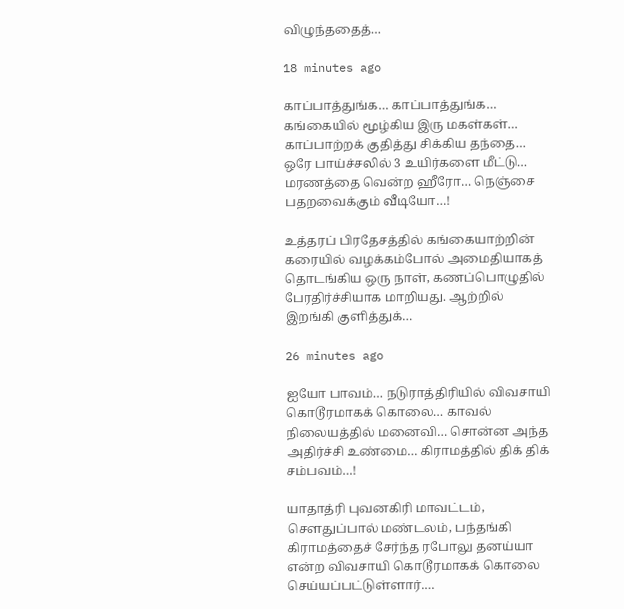விழுந்ததைத்…

18 minutes ago

காப்பாத்துங்க… காப்பாத்துங்க… கங்கையில் மூழ்கிய இரு மகள்கள்… காப்பாற்றக் குதித்து சிக்கிய தந்தை… ஒரே பாய்ச்சலில் 3 உயிர்களை மீட்டு… மரணத்தை வென்ற ஹீரோ… நெஞ்சை பதறவைக்கும் வீடியோ…!

உத்தரப் பிரதேசத்தில் கங்கையாற்றின் கரையில் வழக்கம்போல் அமைதியாகத் தொடங்கிய ஒரு நாள், கணப்பொழுதில் பேரதிர்ச்சியாக மாறியது. ஆற்றில் இறங்கி குளித்துக்…

26 minutes ago

ஐயோ பாவம்… நடுராத்திரியில் விவசாயி கொடூரமாகக் கொலை… காவல் நிலையத்தில் மனைவி… சொன்ன அந்த அதிர்ச்சி உண்மை… கிராமத்தில் திக் திக் சம்பவம்…!

யாதாத்ரி புவனகிரி மாவட்டம், சௌதுப்பால் மண்டலம், பந்தங்கி கிராமத்தைச் சேர்ந்த ரபோலு தனய்யா என்ற விவசாயி கொடூரமாகக் கொலை செய்யப்பட்டுள்ளார்.…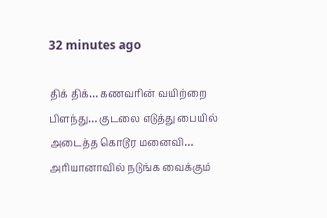32 minutes ago

திக் திக்… கணவரின் வயிற்றை பிளந்து… குடலை எடுத்து பையில் அடைத்த கொடூர மனைவி… அரியானாவில் நடுங்க வைக்கும்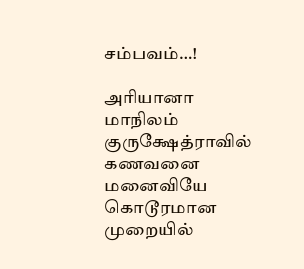சம்பவம்…!

அரியானா மாநிலம் குருக்ஷேத்ராவில் கணவனை மனைவியே கொடூரமான முறையில்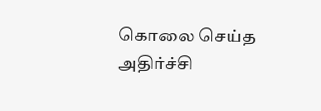கொலை செய்த அதிர்ச்சி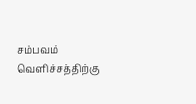சம்பவம் வெளிச்சத்திற்கு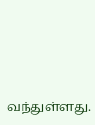வந்துள்ளது.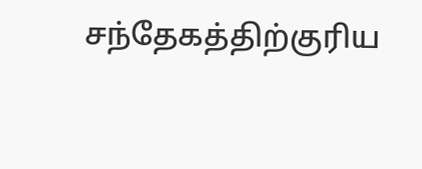சந்தேகத்திற்குரிய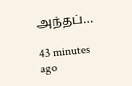அந்தப்…

43 minutes ago